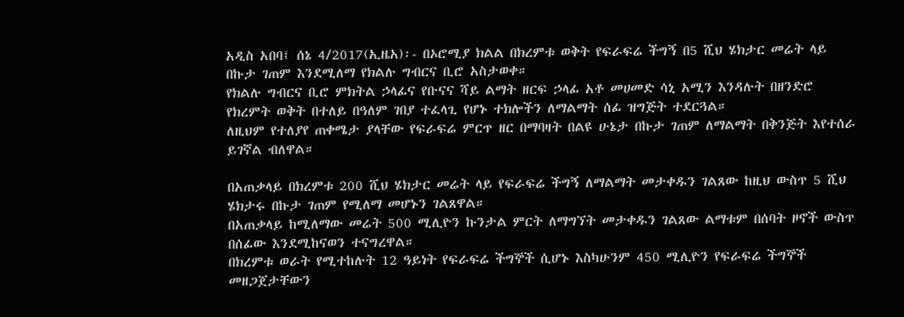አዲስ አበባ፤ ሰኔ 4/2017(ኢዜአ)፡- በኦሮሚያ ክልል በክረምቱ ወቅት የፍራፍሬ ችግኝ በ5 ሺህ ሄክታር መሬት ላይ በኩታ ገጠም እንደሚለማ የክልሉ ግብርና ቢሮ አስታወቀ።
የክልሉ ግብርና ቢሮ ምክትል ኃላፊና የቡናና ሻይ ልማት ዘርፍ ኃላፊ አቶ መሀመድ ሳኒ አሚን እንዳሉት በዘንድሮ የክረምት ወቅት በተለይ በዓለም ገበያ ተፈላጊ የሆኑ ተክሎችን ለማልማት ሰፊ ዝግጅት ተደርጓል።
ለዚህም የተለያየ ጠቀሜታ ያላቸው የፍራፍሬ ምርጥ ዘር በማባዛት በልዩ ሁኔታ በኩታ ገጠም ለማልማት በቅንጅት እየተሰራ ይገኛል ብለዋል።

በአጠቃላይ በክረምቱ 200 ሺህ ሄክታር መሬት ላይ የፍራፍሬ ችግኝ ለማልማት መታቀዱን ገልጸው ከዚህ ውስጥ 5 ሺህ ሄክታሩ በኩታ ገጠም የሚለማ መሆኑን ገልጸዋል።
በአጠቃላይ ከሚለማው መሬት 500 ሚሊዮን ኩንታል ምርት ለማግኘት መታቀዱን ገልጸው ልማቱም በሰባት ዞኖች ውስጥ በሰፊው እንደሚከናወን ተናግረዋል።
በክረምቱ ወራት የሚተከሉት 12 ዓይነት የፍራፍሬ ችግኞች ሲሆኑ እስካሁንም 450 ሚሊዮን የፍራፍሬ ችግኞች መዘጋጀታቸውን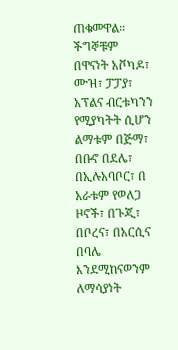ጠቁመዋል።
ችግኞቹም በዋናነት አቮካዶ፣ ሙዝ፣ ፓፓያ፣ አፕልና ብርቱካንን የሚያካትት ሲሆን ልማቱም በጅማ፣ በቡኖ በደሌ፣ በኢሉአባቦር፣ በ አራቱም የወለጋ ዞኖች፣ በጉጂ፣ በቦረና፣ በአርሲና በባሌ እንደሚከናወንም ለማሳያነት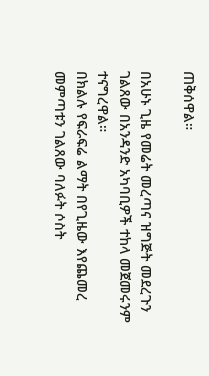ጠቅሰዋል።

በአሁኑ ጊዜ የመሬት መረጣና ዝግጅት መደረጉን ገልጸው በአንዳንድ አካባቢዎች ተከላ መጀመሩንም ተናግረዋል።
በክልሉ የፍራፍሬ ልማት በየጊዜው እየጨመረ መምጣቱን ገልጸው ባለፉት ሶስት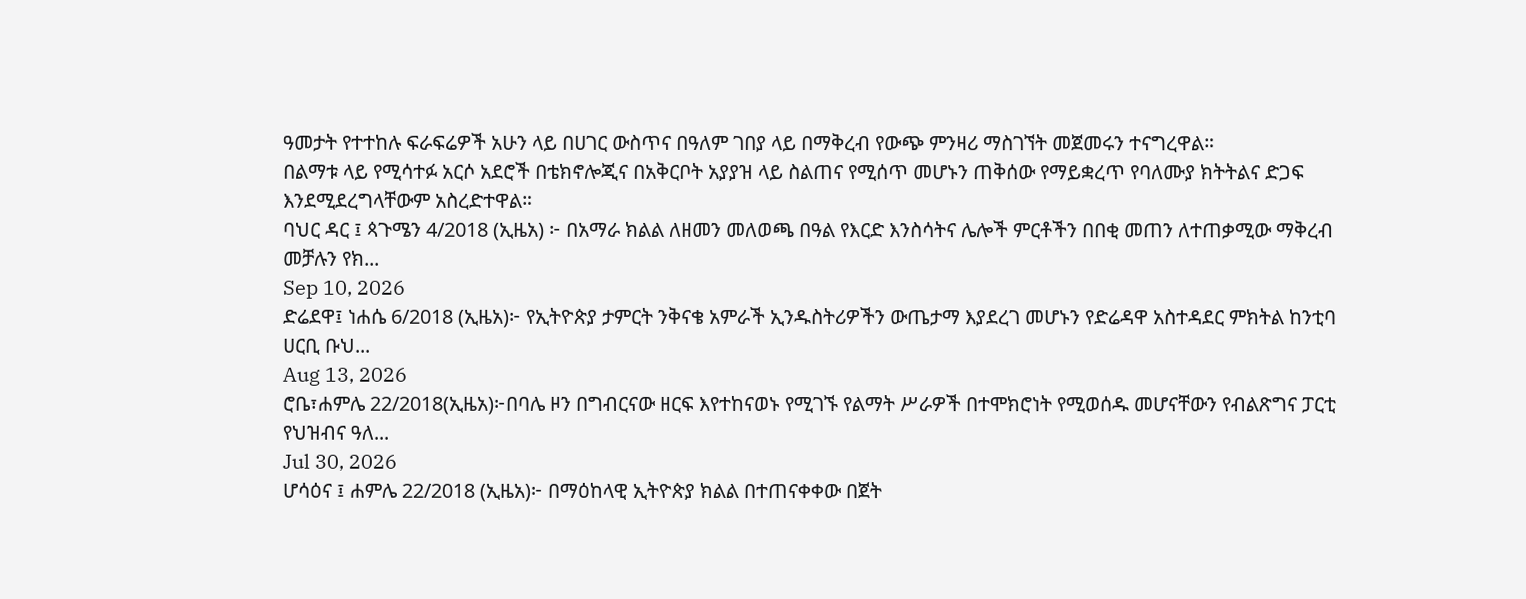ዓመታት የተተከሉ ፍራፍሬዎች አሁን ላይ በሀገር ውስጥና በዓለም ገበያ ላይ በማቅረብ የውጭ ምንዛሪ ማስገኘት መጀመሩን ተናግረዋል።
በልማቱ ላይ የሚሳተፉ አርሶ አደሮች በቴክኖሎጂና በአቅርቦት አያያዝ ላይ ስልጠና የሚሰጥ መሆኑን ጠቅሰው የማይቋረጥ የባለሙያ ክትትልና ድጋፍ እንደሚደረግላቸውም አስረድተዋል።
ባህር ዳር ፤ ጳጉሜን 4/2018 (ኢዜአ) ፦ በአማራ ክልል ለዘመን መለወጫ በዓል የእርድ እንስሳትና ሌሎች ምርቶችን በበቂ መጠን ለተጠቃሚው ማቅረብ መቻሉን የክ...
Sep 10, 2026
ድሬደዋ፤ ነሐሴ 6/2018 (ኢዜአ)፦ የኢትዮጵያ ታምርት ንቅናቄ አምራች ኢንዱስትሪዎችን ውጤታማ እያደረገ መሆኑን የድሬዳዋ አስተዳደር ምክትል ከንቲባ ሀርቢ ቡህ...
Aug 13, 2026
ሮቤ፣ሐምሌ 22/2018(ኢዜአ)፦በባሌ ዞን በግብርናው ዘርፍ እየተከናወኑ የሚገኙ የልማት ሥራዎች በተሞክሮነት የሚወሰዱ መሆናቸውን የብልጽግና ፓርቲ የህዝብና ዓለ...
Jul 30, 2026
ሆሳዕና ፤ ሐምሌ 22/2018 (ኢዜአ)፦ በማዕከላዊ ኢትዮጵያ ክልል በተጠናቀቀው በጀት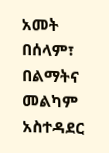አመት በሰላም፣ በልማትና መልካም አስተዳደር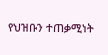የህዝቡን ተጠቃሚነት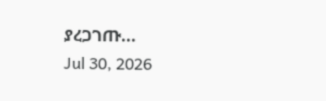ያረጋገጡ...
Jul 30, 2026